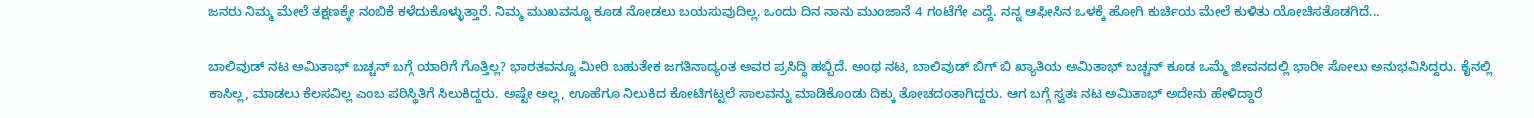ಜನರು ನಿಮ್ಮ ಮೇಲೆ ತಕ್ಷಣಕ್ಕೇ ನಂಬಿಕೆ ಕಳೆದುಕೊಳ್ಳುತ್ತಾರೆ. ನಿಮ್ಮ ಮುಖವನ್ನೂ ಕೂಡ ನೋಡಲು ಬಯಸುವುದಿಲ್ಲ. ಒಂದು ದಿನ ನಾನು ಮುಂಜಾನೆ 4 ಗಂಟೆಗೇ ಎದ್ದೆ. ನನ್ನ ಆಫೀಸಿನ ಒಳಕ್ಕೆ ಹೋಗಿ ಕುರ್ಚಿಯ ಮೇಲೆ ಕುಳಿತು ಯೋಚಿಸತೊಡಗಿದೆ...

ಬಾಲಿವುಡ್ ನಟ ಅಮಿತಾಭ್ ಬಚ್ಚನ್ ಬಗ್ಗೆ ಯಾರಿಗೆ ಗೊತ್ತಿಲ್ಲ? ಭಾರತವನ್ನೂ ಮೀರಿ ಬಹುತೇಕ ಜಗತಿನಾದ್ಯಂತ ಅವರ ಪ್ರಸಿದ್ಧಿ ಹಬ್ಬಿದೆ. ಅಂಥ ನಟ, ಬಾಲಿವುಡ್ ಬಿಗ್ ಬಿ ಖ್ಯಾತಿಯ ಅಮಿತಾಭ್ ಬಚ್ಚನ್ ಕೂಡ ಒಮ್ಮೆ ಜೀವನದಲ್ಲಿ ಭಾರೀ ಸೋಲು ಅನುಭವಿಸಿದ್ದರು. ಕೈನಲ್ಲಿ ಕಾಸಿಲ್ಲ, ಮಾಡಲು ಕೆಲಸವಿಲ್ಲ ಎಂಬ ಪರಿಸ್ಥಿತಿಗೆ ಸಿಲುಕಿದ್ದರು. ಅಷ್ಟೇ ಅಲ್ಲ, ಊಹೆಗೂ ನಿಲುಕಿದ ಕೋಟಿಗಟ್ಟಲೆ ಸಾಲವನ್ನು ಮಾಡಿಕೊಂಡು ದಿಕ್ಕು ತೋಚದಂತಾಗಿದ್ದರು. ಆಗ ಬಗ್ಗೆ ಸ್ವತಃ ನಟ ಅಮಿತಾಭ್ ಅದೇನು ಹೇಳಿದ್ದಾರೆ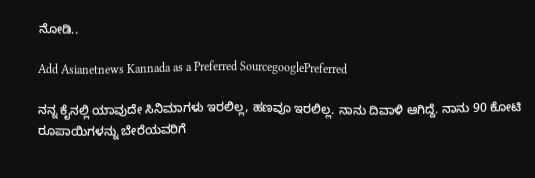ನೋಡಿ..

Add Asianetnews Kannada as a Preferred SourcegooglePreferred

ನನ್ನ ಕೈನಲ್ಲಿ ಯಾವುದೇ ಸಿನಿಮಾಗಳು ಇರಲಿಲ್ಲ, ಹಣವೂ ಇರಲಿಲ್ಲ. ನಾನು ದಿವಾಳಿ ಆಗಿದ್ದೆ. ನಾನು 90 ಕೋಟಿ ರೂಪಾಯಿಗಳನ್ನು ಬೇರೆಯವರಿಗೆ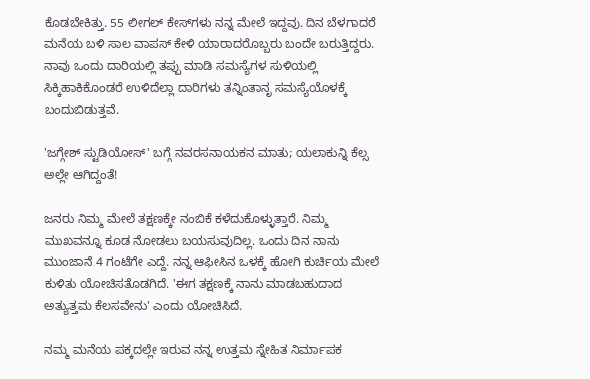ಕೊಡಬೇಕಿತ್ತು. 55 ಲೀಗಲ್ ಕೇಸ್‌ಗಳು ನನ್ನ ಮೇಲೆ ಇದ್ದವು. ದಿನ ಬೆಳಗಾದರೆ ಮನೆಯ ಬಳಿ ಸಾಲ ವಾಪಸ್ ಕೇಳಿ ಯಾರಾದರೊಬ್ಬರು ಬಂದೇ ಬರುತ್ತಿದ್ದರು. ನಾವು ಒಂದು ದಾರಿಯಲ್ಲಿ ತಪ್ಪು ಮಾಡಿ ಸಮಸ್ಯೆಗಳ ಸುಳಿಯಲ್ಲಿ ಸಿಕ್ಕಿಹಾಕಿಕೊಂಡರೆ ಉಳಿದೆಲ್ಲಾ ದಾರಿಗಳು ತನ್ನಿಂತಾನೃ ಸಮಸ್ಯೆಯೊಳಕ್ಕೆ ಬಂದುಬಿಡುತ್ತವೆ.

'ಜಗ್ಗೇಶ್ ಸ್ಟುಡಿಯೋಸ್' ಬಗ್ಗೆ ನವರಸನಾಯಕನ ಮಾತು; ಯಲಾಕುನ್ನಿ ಕೆಲ್ಸ ಅಲ್ಲೇ ಆಗಿದ್ದಂತೆ!

ಜನರು ನಿಮ್ಮ ಮೇಲೆ ತಕ್ಷಣಕ್ಕೇ ನಂಬಿಕೆ ಕಳೆದುಕೊಳ್ಳುತ್ತಾರೆ. ನಿಮ್ಮ ಮುಖವನ್ನೂ ಕೂಡ ನೋಡಲು ಬಯಸುವುದಿಲ್ಲ. ಒಂದು ದಿನ ನಾನು ಮುಂಜಾನೆ 4 ಗಂಟೆಗೇ ಎದ್ದೆ. ನನ್ನ ಆಫೀಸಿನ ಒಳಕ್ಕೆ ಹೋಗಿ ಕುರ್ಚಿಯ ಮೇಲೆ ಕುಳಿತು ಯೋಚಿಸತೊಡಗಿದೆ. 'ಈಗ ತಕ್ಷಣಕ್ಕೆ ನಾನು ಮಾಡಬಹುದಾದ ಅತ್ಯುತ್ತಮ ಕೆಲಸವೇನು' ಎಂದು ಯೋಚಿಸಿದೆ.

ನಮ್ಮ ಮನೆಯ ಪಕ್ಕದಲ್ಲೇ ಇರುವ ನನ್ನ ಉತ್ತಮ ಸ್ನೇಹಿತ ನಿರ್ಮಾಪಕ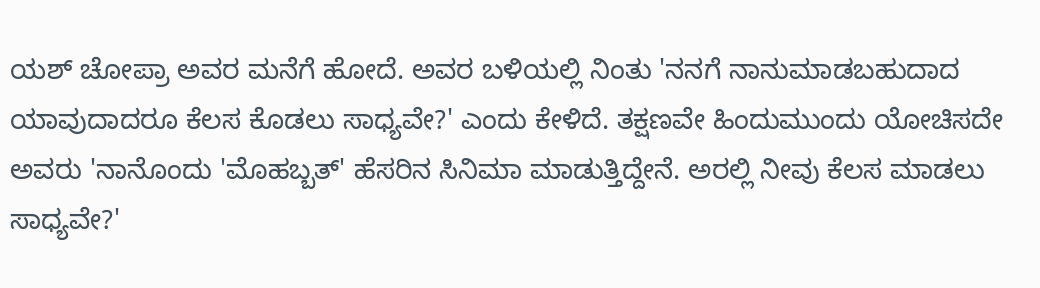ಯಶ್ ಚೋಪ್ರಾ ಅವರ ಮನೆಗೆ ಹೋದೆ. ಅವರ ಬಳಿಯಲ್ಲಿ ನಿಂತು 'ನನಗೆ ನಾನುಮಾಡಬಹುದಾದ ಯಾವುದಾದರೂ ಕೆಲಸ ಕೊಡಲು ಸಾಧ್ಯವೇ?' ಎಂದು ಕೇಳಿದೆ. ತಕ್ಷಣವೇ ಹಿಂದುಮುಂದು ಯೋಚಿಸದೇ ಅವರು 'ನಾನೊಂದು 'ಮೊಹಬ್ಬತ್' ಹೆಸರಿನ ಸಿನಿಮಾ ಮಾಡುತ್ತಿದ್ದೇನೆ. ಅರಲ್ಲಿ ನೀವು ಕೆಲಸ ಮಾಡಲು ಸಾಧ್ಯವೇ?'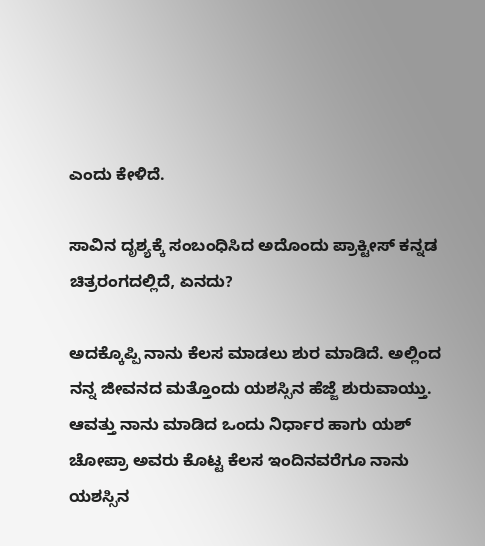ಎಂದು ಕೇಳಿದೆ.

ಸಾವಿನ ದೃಶ್ಯಕ್ಕೆ ಸಂಬಂಧಿಸಿದ ಅದೊಂದು ಪ್ರಾಕ್ಟೀಸ್ ಕನ್ನಡ ಚಿತ್ರರಂಗದಲ್ಲಿದೆ, ಏನದು?

ಅದಕ್ಕೊಪ್ಪಿ ನಾನು ಕೆಲಸ ಮಾಡಲು ಶುರ ಮಾಡಿದೆ. ಅಲ್ಲಿಂದ ನನ್ನ ಜೀವನದ ಮತ್ತೊಂದು ಯಶಸ್ಸಿನ ಹೆಜ್ಜೆ ಶುರುವಾಯ್ತು. ಆವತ್ತು ನಾನು ಮಾಡಿದ ಒಂದು ನಿರ್ಧಾರ ಹಾಗು ಯಶ್ ಚೋಪ್ರಾ ಅವರು ಕೊಟ್ಟ ಕೆಲಸ ಇಂದಿನವರೆಗೂ ನಾನು ಯಶಸ್ಸಿನ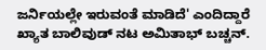ಜರ್ನಿಯಲ್ಲೇ ಇರುವಂತೆ ಮಾಡಿದೆ' ಎಂದಿದ್ದಾರೆ ಖ್ಯಾತ ಬಾಲಿವುಡ್ ನಟ ಅಮಿತಾಭ್ ಬಚ್ಚನ್.